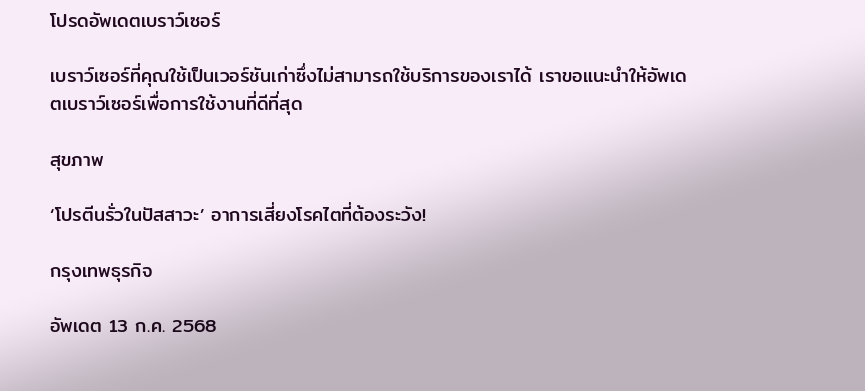โปรดอัพเดตเบราว์เซอร์

เบราว์เซอร์ที่คุณใช้เป็นเวอร์ชันเก่าซึ่งไม่สามารถใช้บริการของเราได้ เราขอแนะนำให้อัพเดตเบราว์เซอร์เพื่อการใช้งานที่ดีที่สุด

สุขภาพ

‘โปรตีนรั่วในปัสสาวะ’ อาการเสี่ยงโรคไตที่ต้องระวัง!

กรุงเทพธุรกิจ

อัพเดต 13 ก.ค. 2568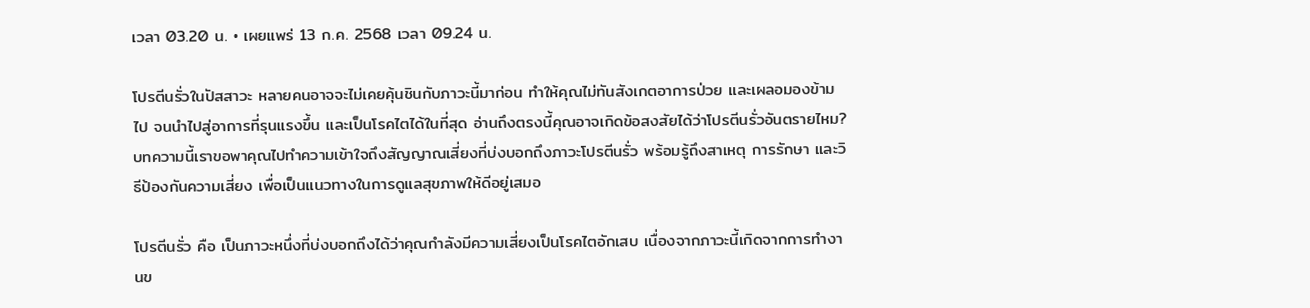เวลา 03.20 น. • เผยแพร่ 13 ก.ค. 2568 เวลา 09.24 น.

โปรตีนรั่วในปัสสาวะ หลายคนอาจจะไม่เคยคุ้นชินกับภาวะนี้มาก่อน ทำให้คุณไม่ทันสังเกตอาการป่วย และเผลอมองข้ามไป จนนำไปสู่อาการที่รุนแรงขึ้น และเป็นโรคไตได้ในที่สุด อ่านถึงตรงนี้คุณอาจเกิดข้อสงสัยได้ว่าโปรตีนรั่วอันตรายไหม? บทความนี้เราขอพาคุณไปทำความเข้าใจถึงสัญญาณเสี่ยงที่บ่งบอกถึงภาวะโปรตีนรั่ว พร้อมรู้ถึงสาเหตุ การรักษา และวิธีป้องกันความเสี่ยง เพื่อเป็นแนวทางในการดูแลสุขภาพให้ดีอยู่เสมอ

โปรตีนรั่ว คือ เป็นภาวะหนึ่งที่บ่งบอกถึงได้ว่าคุณกำลังมีความเสี่ยงเป็นโรคไตอักเสบ เนื่องจากภาวะนี้เกิดจากการทำงานข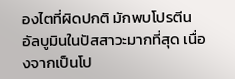องไตที่ผิดปกติ มักพบโปรตีนอัลบูมินในปัสสาวะมากที่สุด เนื่องจากเป็นโป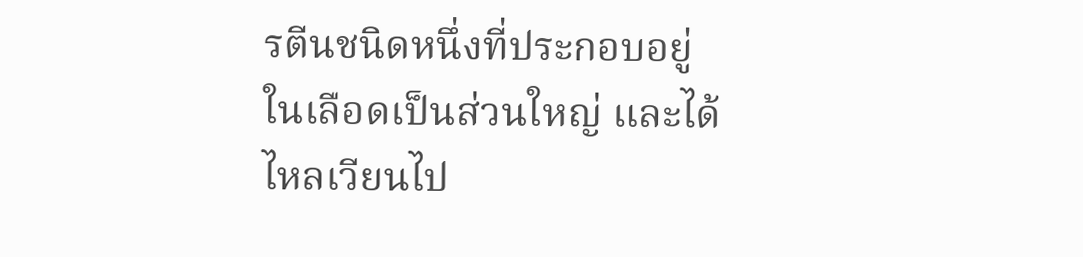รตีนชนิดหนึ่งที่ประกอบอยู่ในเลือดเป็นส่วนใหญ่ และได้ไหลเวียนไป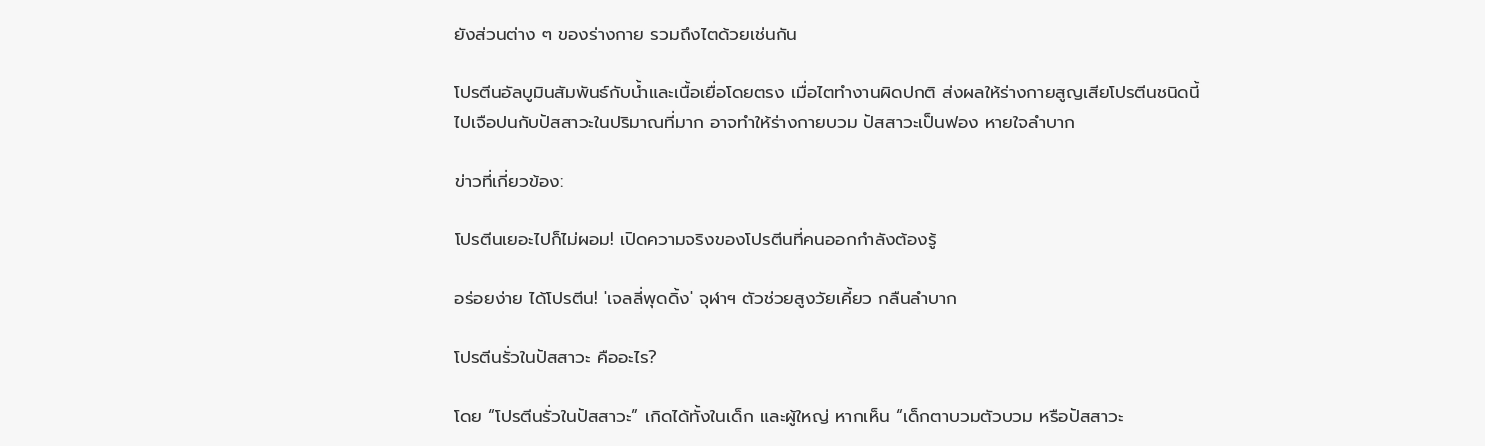ยังส่วนต่าง ๆ ของร่างกาย รวมถึงไตด้วยเช่นกัน

โปรตีนอัลบูมินสัมพันธ์กับน้ำและเนื้อเยื่อโดยตรง เมื่อไตทำงานผิดปกติ ส่งผลให้ร่างกายสูญเสียโปรตีนชนิดนี้ไปเจือปนกับปัสสาวะในปริมาณที่มาก อาจทำให้ร่างกายบวม ปัสสาวะเป็นฟอง หายใจลำบาก

ข่าวที่เกี่ยวข้อง:

โปรตีนเยอะไปก็ไม่ผอม! เปิดความจริงของโปรตีนที่คนออกกำลังต้องรู้

อร่อยง่าย ได้โปรตีน! 'เจลลี่พุดดิ้ง' จุฬาฯ ตัวช่วยสูงวัยเคี้ยว กลืนลำบาก

โปรตีนรั่วในปัสสาวะ คืออะไร?

โดย “โปรตีนรั่วในปัสสาวะ” เกิดได้ทั้งในเด็ก และผู้ใหญ่ หากเห็น “เด็กตาบวมตัวบวม หรือปัสสาวะ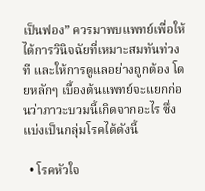เป็นฟอง” ควรมาพบแพทย์เพื่อให้ได้การวินิจฉัยที่เหมาะสมทันท่วงที และให้การดูแลอย่างถูกต้อง โดยหลักๆ เบื้องต้นแพทย์จะแยกก่อนว่าภาวะบวมนี้เกิดจากอะไร ซึ่งแบ่งเป็นกลุ่มโรคได้ดังนี้

  • โรคหัวใจ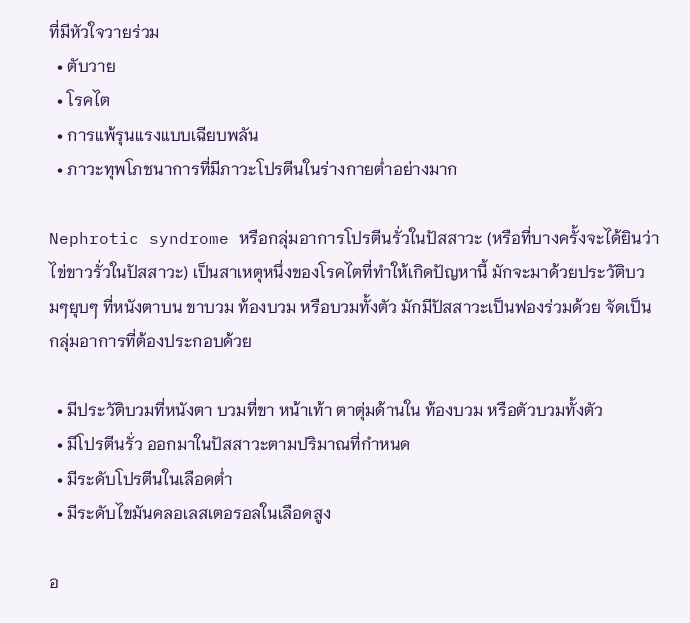ที่มีหัวใจวายร่วม
  • ตับวาย
  • โรคไต
  • การแพ้รุนแรงแบบเฉียบพลัน
  • ภาวะทุพโภชนาการที่มีภาวะโปรตีนในร่างกายต่ำอย่างมาก

Nephrotic syndrome หรือกลุ่มอาการโปรตีนรั่วในปัสสาวะ (หรือที่บางครั้งจะได้ยินว่า ไข่ขาวรั่วในปัสสาวะ) เป็นสาเหตุหนึ่งของโรคไตที่ทำให้เกิดปัญหานี้ มักจะมาด้วยประวัติบวมๆยุบๆ ที่หนังตาบน ขาบวม ท้องบวม หรือบวมทั้งตัว มักมีปัสสาวะเป็นฟองร่วมด้วย จัดเป็นกลุ่มอาการที่ต้องประกอบด้วย

  • มีประวัติบวมที่หนังตา บวมที่ขา หน้าเท้า ตาตุ่มด้านใน ท้องบวม หรือตัวบวมทั้งตัว
  • มีโปรตีนรั่ว ออกมาในปัสสาวะตามปริมาณที่กำหนด
  • มีระดับโปรตีนในเลือดต่ำ
  • มีระดับไขมันคลอเลสเตอรอลในเลือดสูง

อ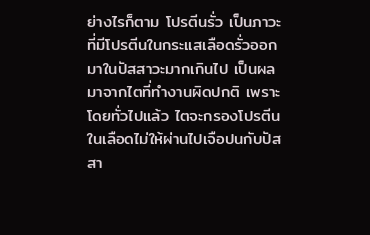ย่างไรก็ตาม โปรตีนรั่ว เป็นภาวะที่มีโปรตีนในกระแสเลือดรั่วออกมาในปัสสาวะมากเกินไป เป็นผลมาจากไตที่ทำงานผิดปกติ เพราะโดยทั่วไปแล้ว ไตจะกรองโปรตีนในเลือดไม่ให้ผ่านไปเจือปนกับปัสสา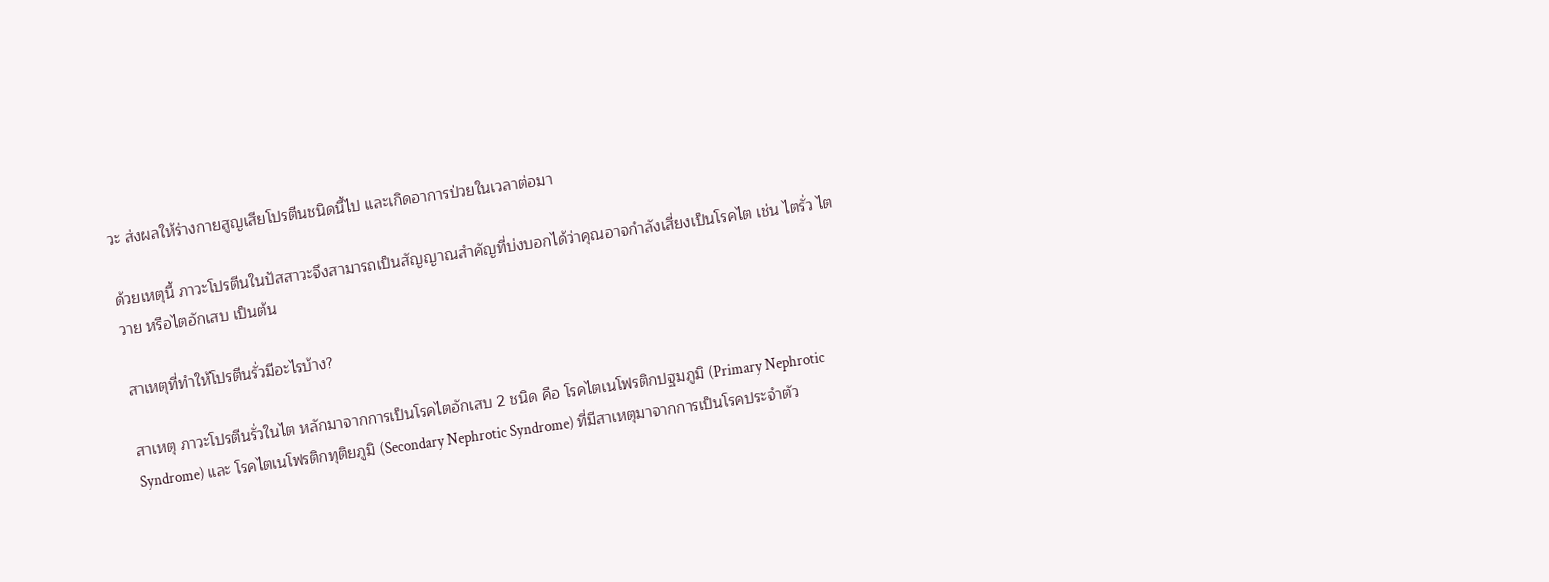วะ ส่งผลให้ร่างกายสูญเสียโปรตีนชนิดนี้ไป และเกิดอาการป่วยในเวลาต่อมา

ด้วยเหตุนี้ ภาวะโปรตีนในปัสสาวะจึงสามารถเป็นสัญญาณสำคัญที่บ่งบอกได้ว่าคุณอาจกำลังเสี่ยงเป็นโรคไต เช่น ไตรั่ว ไตวาย หรือไตอักเสบ เป็นต้น

สาเหตุที่ทำให้โปรตีนรั่วมีอะไรบ้าง?

สาเหตุ ภาวะโปรตีนรั่วในไต หลักมาจากการเป็นโรคไตอักเสบ 2 ชนิด คือ โรคไตเนโฟรติกปฐมภูมิ (Primary Nephrotic Syndrome) และ โรคไตเนโฟรติกทุติยภูมิ (Secondary Nephrotic Syndrome) ที่มีสาเหตุมาจากการเป็นโรคประจำตัว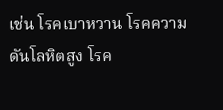เช่น โรคเบาหวาน โรคความดันโลหิตสูง โรค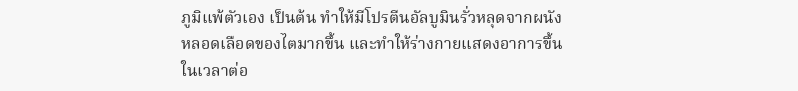ภูมิแพ้ตัวเอง เป็นต้น ทำให้มีโปรตีนอัลบูมินรั่วหลุดจากผนังหลอดเลือดของไตมากขึ้น และทำให้ร่างกายแสดงอาการขึ้นในเวลาต่อ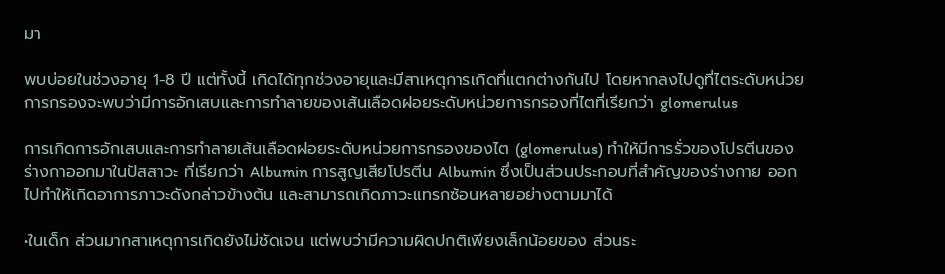มา

พบบ่อยในช่วงอายุ 1-8 ปี แต่ทั้งนี้ เกิดได้ทุกช่วงอายุและมีสาเหตุการเกิดที่แตกต่างกันไป โดยหากลงไปดูที่ไตระดับหน่วยการกรองจะพบว่ามีการอักเสบและการทำลายของเส้นเลือดฝอยระดับหน่วยการกรองที่ไตที่เรียกว่า glomerulus

การเกิดการอักเสบและการทำลายเส้นเลือดฝอยระดับหน่วยการกรองของไต (glomerulus) ทำให้มีการรั่วของโปรตีนของร่างกาออกมาในปัสสาวะ ที่เรียกว่า Albumin การสูญเสียโปรตีน Albumin ซึ่งเป็นส่วนประกอบที่สำคัญของร่างกาย ออกไปทำให้เกิดอาการภาวะดังกล่าวข้างต้น และสามารถเกิดภาวะแทรกซ้อนหลายอย่างตามมาได้

•ในเด็ก ส่วนมากสาเหตุการเกิดยังไม่ชัดเจน แต่พบว่ามีความผิดปกติเพียงเล็กน้อยของ ส่วนระ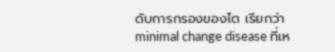ดับการกรองของไต เรียกว่า minimal change disease ที่เห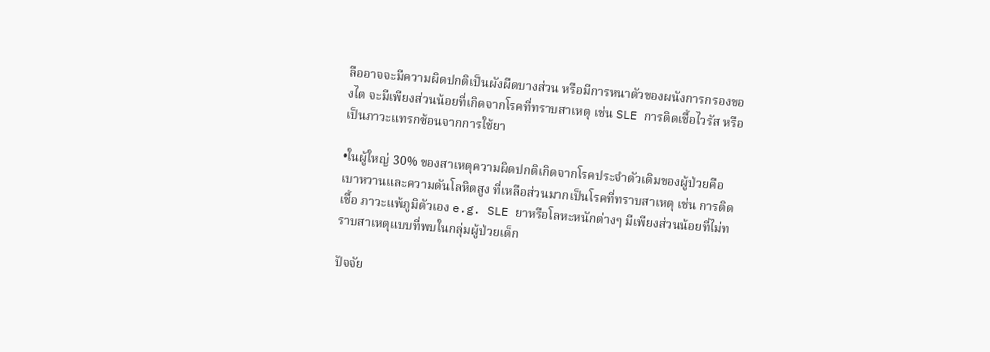ลืออาจจะมีความผิดปกติเป็นผังผืดบางส่วน หรือมีการหนาตัวของผนังการกรองของไต จะมีเพียงส่วนน้อยที่เกิดจากโรคที่ทราบสาเหตุ เช่น SLE การติดเชื้อไวรัส หรือเป็นภาวะแทรกซ้อนจากการใช้ยา

•ในผู้ใหญ่ 30% ของสาเหตุความผิดปกติเกิดจากโรคประจำตัวเดิมของผู้ป่วยคือ เบาหวานและความดันโลหิตสูง ที่เหลือส่วนมากเป็นโรคที่ทราบสาเหตุ เช่น การติดเชื้อ ภาวะแพ้ภูมิตัวเอง e.g. SLE ยาหรือโลหะหนักต่างๆ มีเพียงส่วนน้อยที่ไม่ทราบสาเหตุแบบที่พบในกลุ่มผู้ป่วยเด็ก

ปัจจัย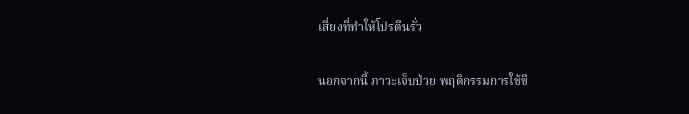เสี่ยงที่ทำให้โปรตีนรั่ว

นอกจากนี้ ภาวะเจ็บป่วย พฤติกรรมการใช้ชี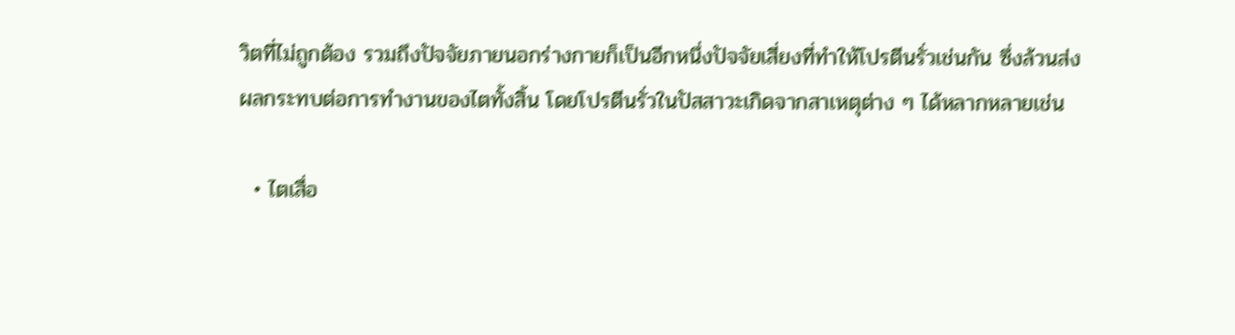วิตที่ไม่ถูกต้อง รวมถึงปัจจัยภายนอกร่างกายก็เป็นอีกหนึ่งปัจจัยเสี่ยงที่ทำให้โปรตีนรั่วเช่นกัน ซึ่งล้วนส่งผลกระทบต่อการทำงานของไตทั้งสิ้น โดยโปรตีนรั่วในปัสสาวะเกิดจากสาเหตุต่าง ๆ ได้หลากหลายเช่น

  • ไตเสื่อ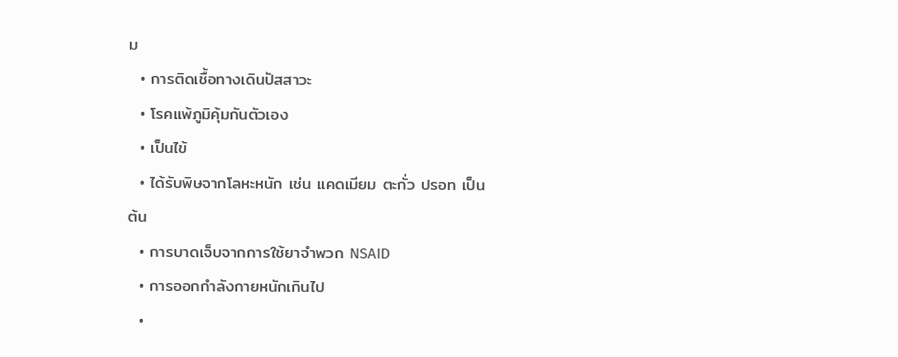ม
  • การติดเชื้อทางเดินปัสสาวะ
  • โรคแพ้ภูมิคุ้มกันตัวเอง
  • เป็นไข้
  • ได้รับพิษจากโลหะหนัก เช่น แคดเมียม ตะกั่ว ปรอท เป็นต้น
  • การบาดเจ็บจากการใช้ยาจำพวก NSAID
  • การออกกำลังกายหนักเกินไป
  •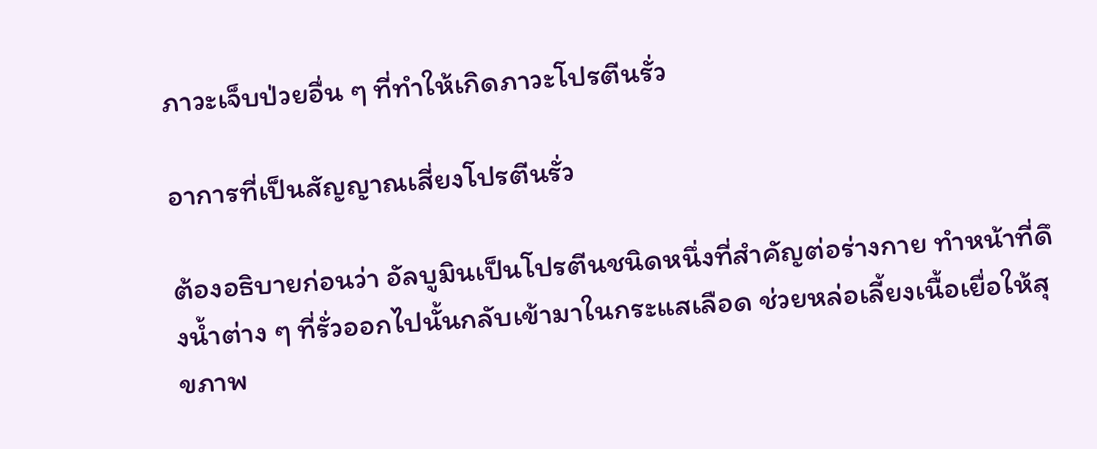ภาวะเจ็บป่วยอื่น ๆ ที่ทำให้เกิดภาวะโปรตีนรั่ว

อาการที่เป็นสัญญาณเสี่ยงโปรตีนรั่ว

ต้องอธิบายก่อนว่า อัลบูมินเป็นโปรตีนชนิดหนึ่งที่สำคัญต่อร่างกาย ทำหน้าที่ดึงน้ำต่าง ๆ ที่รั่วออกไปนั้นกลับเข้ามาในกระแสเลือด ช่วยหล่อเลี้ยงเนื้อเยื่อให้สุขภาพ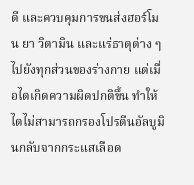ดี และควบคุมการขนส่งฮอร์โมน ยา วิตามิน และแร่ธาตุต่าง ๆ ไปยังทุกส่วนของร่างกาย แต่เมื่อไตเกิดความผิดปกติขึ้น ทำให้ไตไม่สามารถกรองโปรตีนอัลบูมินกลับจากกระแสเลือด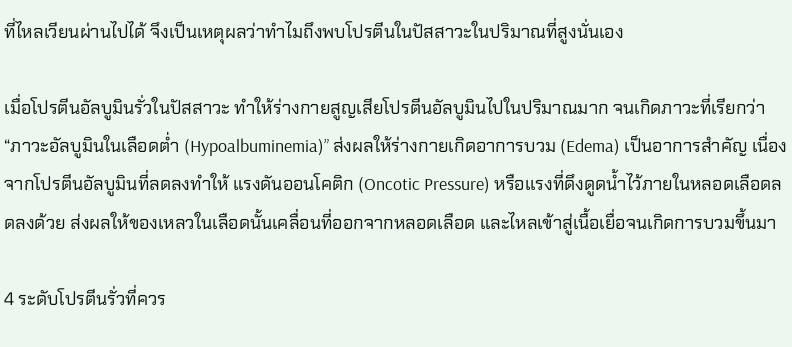ที่ไหลเวียนผ่านไปได้ จึงเป็นเหตุผลว่าทำไมถึงพบโปรตีนในปัสสาวะในปริมาณที่สูงนั่นเอง

เมื่อโปรตีนอัลบูมินรั่วในปัสสาวะ ทำให้ร่างกายสูญเสียโปรตีนอัลบูมินไปในปริมาณมาก จนเกิดภาวะที่เรียกว่า “ภาวะอัลบูมินในเลือดต่ำ (Hypoalbuminemia)” ส่งผลให้ร่างกายเกิดอาการบวม (Edema) เป็นอาการสำคัญ เนื่องจากโปรตีนอัลบูมินที่ลดลงทำให้ แรงดันออนโคติก (Oncotic Pressure) หรือเเรงที่ดึงดูดน้ำไว้ภายในหลอดเลือดลดลงด้วย ส่งผลให้ของเหลวในเลือดนั้นเคลื่อนที่ออกจากหลอดเลือด และไหลเข้าสู่เนื้อเยื่อจนเกิดการบวมขึ้นมา

4 ระดับโปรตีนรั่วที่ควร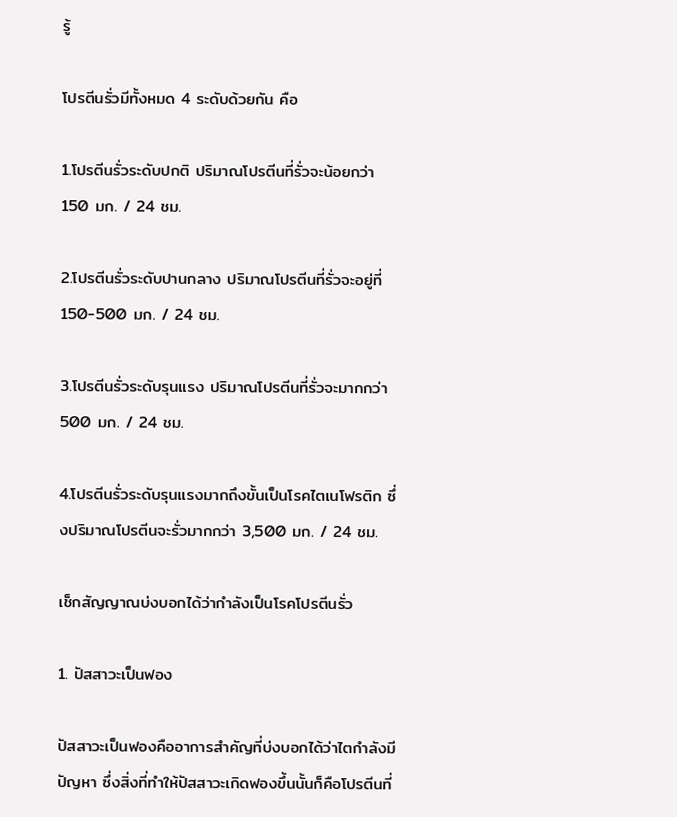รู้

โปรตีนรั่วมีทั้งหมด 4 ระดับด้วยกัน คือ

1.โปรตีนรั่วระดับปกติ ปริมาณโปรตีนที่รั่วจะน้อยกว่า 150 มก. / 24 ชม.

2.โปรตีนรั่วระดับปานกลาง ปริมาณโปรตีนที่รั่วจะอยู่ที่ 150-500 มก. / 24 ชม.

3.โปรตีนรั่วระดับรุนแรง ปริมาณโปรตีนที่รั่วจะมากกว่า 500 มก. / 24 ชม.

4.โปรตีนรั่วระดับรุนแรงมากถึงขั้นเป็นโรคไตเนโฟรติก ซึ่งปริมาณโปรตีนจะรั่วมากกว่า 3,500 มก. / 24 ชม.

เช็กสัญญาณบ่งบอกได้ว่ากำลังเป็นโรคโปรตีนรั่ว

1. ปัสสาวะเป็นฟอง

ปัสสาวะเป็นฟองคืออาการสำคัญที่บ่งบอกได้ว่าไตกำลังมีปัญหา ซึ่งสิ่งที่ทำให้ปัสสาวะเกิดฟองขึ้นนั้นก็คือโปรตีนที่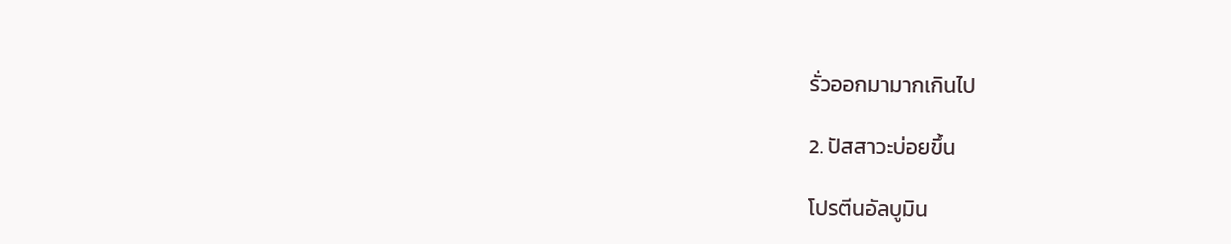รั่วออกมามากเกินไป

2. ปัสสาวะบ่อยขึ้น

โปรตีนอัลบูมิน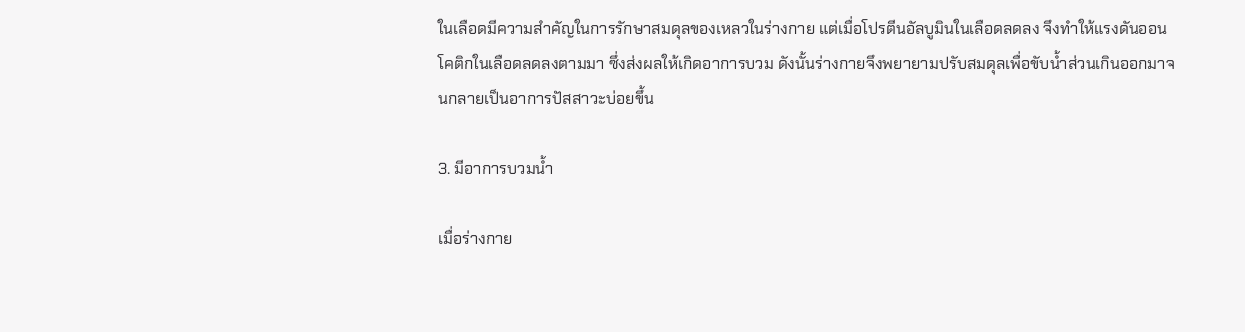ในเลือดมีความสำคัญในการรักษาสมดุลของเหลวในร่างกาย แต่เมื่อโปรตีนอัลบูมินในเลือดลดลง จึงทำให้แรงดันออนโคติกในเลือดลดลงตามมา ซึ่งส่งผลให้เกิดอาการบวม ดังนั้นร่างกายจึงพยายามปรับสมดุลเพื่อขับน้ำส่วนเกินออกมาจนกลายเป็นอาการปัสสาวะบ่อยขึ้น

3. มีอาการบวมน้ำ

เมื่อร่างกาย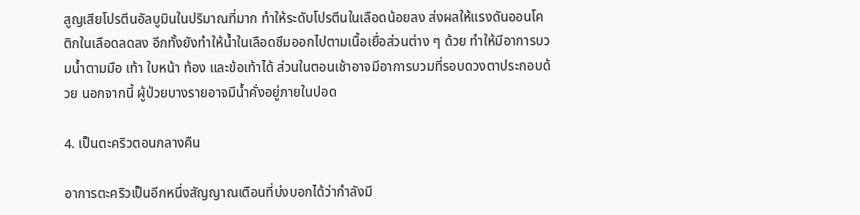สูญเสียโปรตีนอัลบูมินในปริมาณที่มาก ทำให้ระดับโปรตีนในเลือดน้อยลง ส่งผลให้แรงดันออนโคติกในเลือดลดลง อีกทั้งยังทำให้น้ำในเลือดซึมออกไปตามเนื้อเยื่อส่วนต่าง ๆ ด้วย ทำให้มีอาการบวมน้ำตามมือ เท้า ใบหน้า ท้อง และข้อเท้าได้ ส่วนในตอนเช้าอาจมีอาการบวมที่รอบดวงตาประกอบด้วย นอกจากนี้ ผู้ป่วยบางรายอาจมีน้ำคั่งอยู่ภายในปอด

4. เป็นตะคริวตอนกลางคืน

อาการตะคริวเป็นอีกหนึ่งสัญญาณเตือนที่บ่งบอกได้ว่ากำลังมี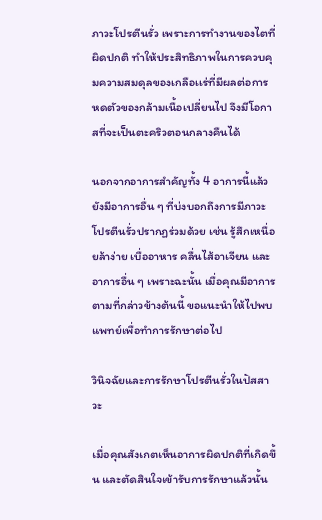ภาวะโปรตีนรั่ว เพราะการทำงานของไตที่ผิดปกติ ทำให้ประสิทธิภาพในการควบคุมความสมดุลของเกลือเเร่ที่มีผลต่อการหดตัวของกล้ามเนื้อเปลี่ยนไป จึงมีโอกาสที่จะเป็นตะคริวตอนกลางคืนได้

นอกจากอาการสำคัญทั้ง 4 อาการนี้แล้ว ยังมีอาการอื่น ๆ ที่บ่งบอกถึงการมีภาวะโปรตีนรั่วปรากฏร่วมด้วย เช่น รู้สึกเหนื่อยล้าง่าย เบื่ออาหาร คลื่นไส้อาเจียน และอาการอื่น ๆ เพราะฉะนั้น เมื่อคุณมีอาการตามที่กล่าวข้างต้นนี้ ขอแนะนำให้ไปพบแพทย์เพื่อทำการรักษาต่อไป

วินิจฉัยและการรักษาโปรตีนรั่วในปัสสาวะ

เมื่อคุณสังเกตเห็นอาการผิดปกติที่เกิดขึ้น และตัดสินใจเข้ารับการรักษาแล้วนั้น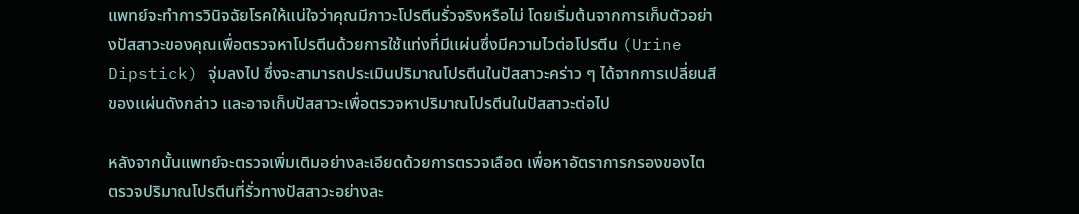แพทย์จะทำการวินิจฉัยโรคให้แน่ใจว่าคุณมีภาวะโปรตีนรั่วจริงหรือไม่ โดยเริ่มต้นจากการเก็บตัวอย่างปัสสาวะของคุณเพื่อตรวจหาโปรตีนด้วยการใช้แท่งที่มีเเผ่นซึ่งมีความไวต่อโปรตีน (Urine Dipstick) จุ่มลงไป ซึ่งจะสามารถประเมินปริมาณโปรตีนในปัสสาวะคร่าว ๆ ได้จากการเปลี่ยนสีของเเผ่นดังกล่าว เเละอาจเก็บปัสสาวะเพื่อตรวจหาปริมาณโปรตีนในปัสสาวะต่อไป

หลังจากนั้นแพทย์จะตรวจเพิ่มเติมอย่างละเอียดด้วยการตรวจเลือด เพื่อหาอัตราการกรองของไต ตรวจปริมาณโปรตีนที่รั่วทางปัสสาวะอย่างละ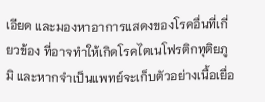เอียด และมองหาอาการแสดงของโรคอื่นที่เกี่ยวข้อง ที่อาจทำให้เกิดโรคไตเนโฟรติกทุติยภูมิ และหากจำเป็นแพทย์จะเก็บตัวอย่างเนื้อเยื่อ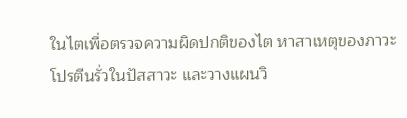ในไตเพื่อตรวจความผิดปกติของไต หาสาเหตุของภาวะโปรตีนรั่วในปัสสาวะ และวางแผนวิ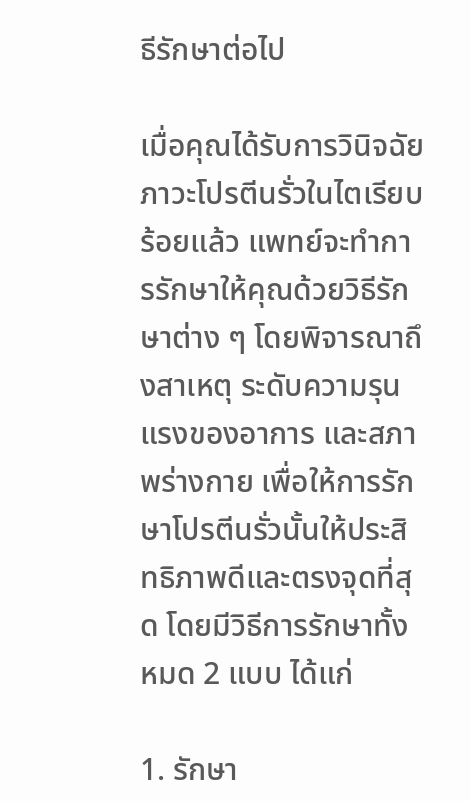ธีรักษาต่อไป

เมื่อคุณได้รับการวินิจฉัยภาวะโปรตีนรั่วในไตเรียบร้อยแล้ว แพทย์จะทำการรักษาให้คุณด้วยวิธีรักษาต่าง ๆ โดยพิจารณาถึงสาเหตุ ระดับความรุนแรงของอาการ และสภาพร่างกาย เพื่อให้การรักษาโปรตีนรั่วนั้นให้ประสิทธิภาพดีและตรงจุดที่สุด โดยมีวิธีการรักษาทั้งหมด 2 แบบ ได้แก่

1. รักษา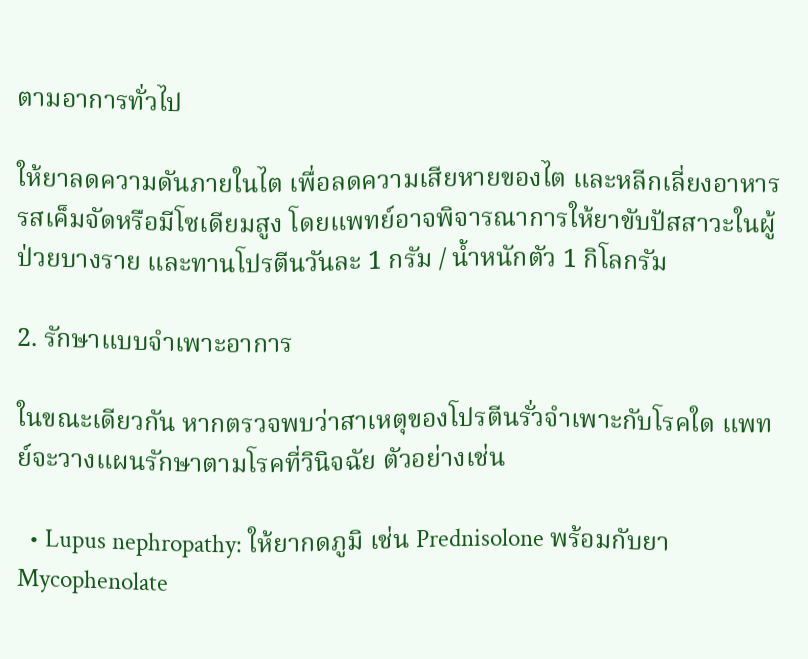ตามอาการทั่วไป

ให้ยาลดความดันภายในไต เพื่อลดความเสียหายของไต และหลีกเลี่ยงอาหารรสเค็มจัดหรือมีโซเดียมสูง โดยแพทย์อาจพิจารณาการให้ยาขับปัสสาวะในผู้ป่วยบางราย และทานโปรตีนวันละ 1 กรัม / น้ำหนักตัว 1 กิโลกรัม

2. รักษาแบบจำเพาะอาการ

ในขณะเดียวกัน หากตรวจพบว่าสาเหตุของโปรตีนรั่วจำเพาะกับโรคใด แพทย์จะวางแผนรักษาตามโรคที่วินิจฉัย ตัวอย่างเช่น

  • Lupus nephropathy: ให้ยากดภูมิ เช่น Prednisolone พร้อมกับยา Mycophenolate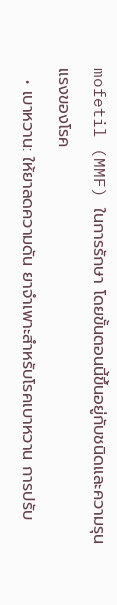mofetil (MMF) ในการรักษา โดยขั้นตอนนี้ขึ้นอยู่กับชนิดและความรุนแรงของโรค
  • เบาหวาน: ให้ยาลดความดัน ยาจำเพาะสำหรับโรคเบาหวาน การปรับ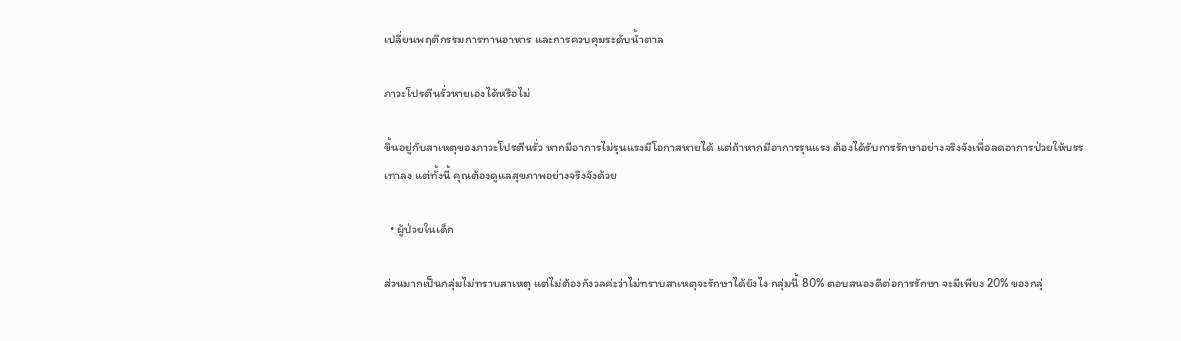เปลี่ยนพฤติกรรมการทานอาหาร และการควบคุมระดับน้ำตาล

ภาวะโปรตีนรั่วหายเองได้หรือไม่

ขึ้นอยู่กับสาเหตุของภาวะโปรตีนรั่ว หากมีอาการไม่รุนแรงมีโอกาสหายได้ แต่ถ้าหากมีอาการรุนแรง ต้องได้รับการรักษาอย่างจริงจังเพื่อลดอาการป่วยให้บรรเทาลง แต่ทั้งนี้ คุณต้องดูแลสุขภาพอย่างจริงจังด้วย

  • ผู้ป่วยในเด็ก

ส่วนมากเป็นกลุ่มไม่ทราบสาเหตุ แต่ไม่ต้องกังวลค่ะว่าไม่ทราบสาเหตุจะรักษาได้ยังไง กลุ่มนี้ 80% ตอบสนองดีต่อการรักษา จะมีเพียง 20% ของกลุ่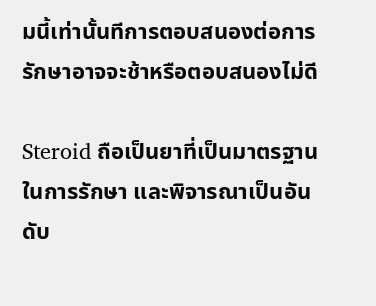มนี้เท่านั้นทีการตอบสนองต่อการรักษาอาจจะช้าหรือตอบสนองไม่ดี

Steroid ถือเป็นยาที่เป็นมาตรฐานในการรักษา และพิจารณาเป็นอันดับ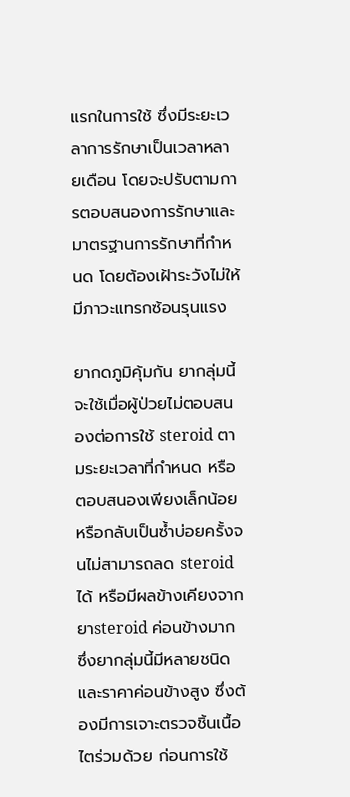แรกในการใช้ ซึ่งมีระยะเวลาการรักษาเป็นเวลาหลายเดือน โดยจะปรับตามการตอบสนองการรักษาและมาตรฐานการรักษาที่กำหนด โดยต้องเฝ้าระวังไม่ให้มีภาวะแทรกซ้อนรุนแรง

ยากดภูมิคุ้มกัน ยากลุ่มนี้จะใช้เมื่อผู้ป่วยไม่ตอบสนองต่อการใช้ steroid ตามระยะเวลาที่กำหนด หรือตอบสนองเพียงเล็กน้อย หรือกลับเป็นซ้ำบ่อยครั้งจนไม่สามารถลด steroid ได้ หรือมีผลข้างเคียงจากยาsteroid ค่อนข้างมาก ซึ่งยากลุ่มนี้มีหลายชนิดและราคาค่อนข้างสูง ซึ่งต้องมีการเจาะตรวจชิ้นเนื้อไตร่วมด้วย ก่อนการใช้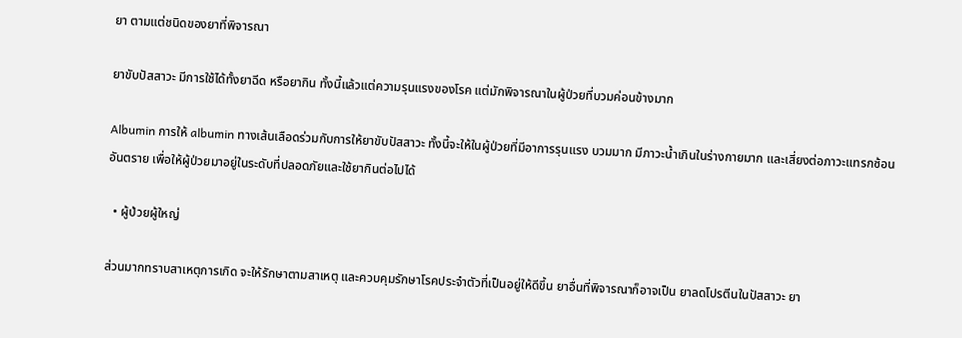ยา ตามแต่ชนิดของยาที่พิจารณา

ยาขับปัสสาวะ มีการใช้ได้ทั้งยาฉีด หรือยากิน ทั้งนี้แล้วแต่ความรุนแรงของโรค แต่มักพิจารณาในผู้ป่วยที่บวมค่อนข้างมาก

Albumin การให้ albumin ทางเส้นเลือดร่วมกับการให้ยาขับปัสสาวะ ทั้งนี้จะให้ในผู้ป่วยที่มีอาการรุนแรง บวมมาก มีภาวะน้ำเกินในร่างกายมาก และเสี่ยงต่อภาวะแทรกซ้อนอันตราย เพื่อให้ผู้ป่วยมาอยู่ในระดับที่ปลอดภัยและใช้ยากินต่อไปได้

  • ผู้ป่วยผู้ใหญ่

ส่วนมากทราบสาเหตุการเกิด จะให้รักษาตามสาเหตุ และควบคุมรักษาโรคประจำตัวที่เป็นอยู่ให้ดีขึ้น ยาอื่นที่พิจารณาก็อาจเป็น ยาลดโปรตีนในปัสสาวะ ยา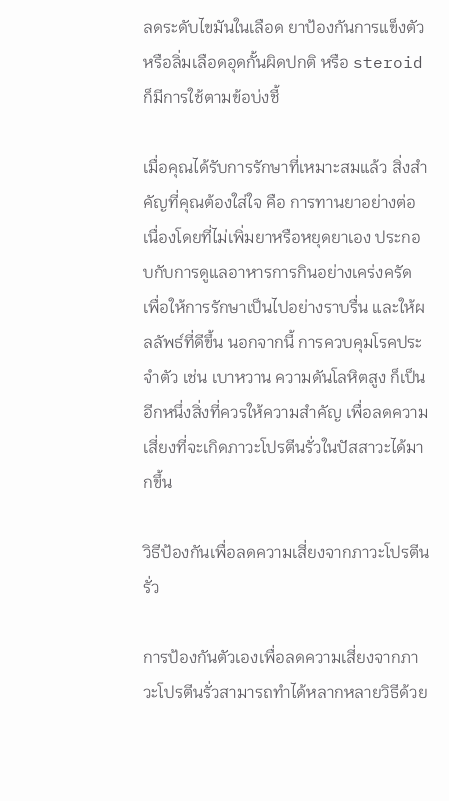ลดระดับไขมันในเลือด ยาป้องกันการแข็งตัวหรือลิ่มเลือดอุดกั้นผิดปกติ หรือ steroid ก็มีการใช้ตามข้อบ่งชี้

เมื่อคุณได้รับการรักษาที่เหมาะสมแล้ว สิ่งสำคัญที่คุณต้องใส่ใจ คือ การทานยาอย่างต่อเนื่องโดยที่ไม่เพิ่มยาหรือหยุดยาเอง ประกอบกับการดูแลอาหารการกินอย่างเคร่งครัด เพื่อให้การรักษาเป็นไปอย่างราบรื่น และให้ผลลัพธ์ที่ดีขึ้น นอกจากนี้ การควบคุมโรคประจำตัว เช่น เบาหวาน ความดันโลหิตสูง ก็เป็นอีกหนึ่งสิ่งที่ควรให้ความสำคัญ เพื่อลดความเสี่ยงที่จะเกิดภาวะโปรตีนรั่วในปัสสาวะได้มากขึ้น

วิธีป้องกันเพื่อลดความเสี่ยงจากภาวะโปรตีนรั่ว

การป้องกันตัวเองเพื่อลดความเสี่ยงจากภาวะโปรตีนรั่วสามารถทำได้หลากหลายวิธีด้วย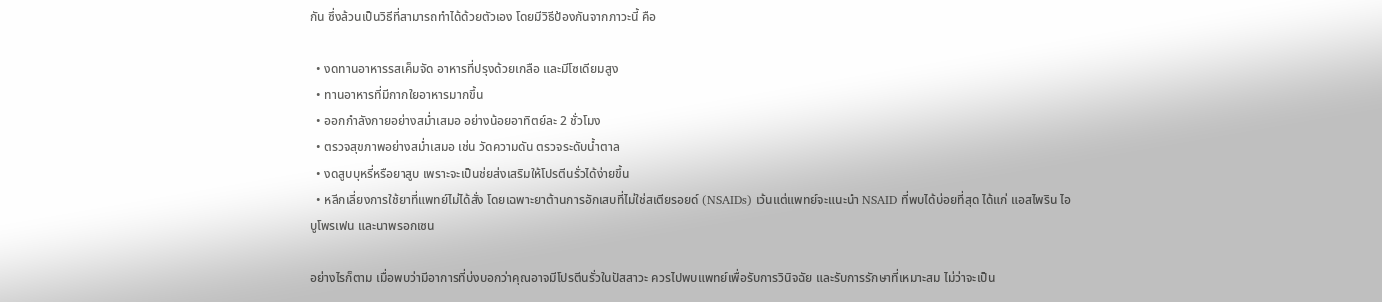กัน ซึ่งล้วนเป็นวิธีที่สามารถทำได้ด้วยตัวเอง โดยมีวิธีป้องกันจากภาวะนี้ คือ

  • งดทานอาหารรสเค็มจัด อาหารที่ปรุงด้วยเกลือ และมีโซเดียมสูง
  • ทานอาหารที่มีกากใยอาหารมากขึ้น
  • ออกกำลังกายอย่างสม่ำเสมอ อย่างน้อยอาทิตย์ละ 2 ชั่วโมง
  • ตรวจสุขภาพอย่างสม่ำเสมอ เช่น วัดความดัน ตรวจระดับน้ำตาล
  • งดสูบบุหรี่หรือยาสูบ เพราะจะเป็นช่ยส่งเสริมให้โปรตีนรั่วได้ง่ายขึ้น
  • หลีกเลี่ยงการใช้ยาที่แพทย์ไม่ได้สั่ง โดยเฉพาะยาต้านการอักเสบที่ไม่ใช่สเตียรอยด์ (NSAIDs) เว้นแต่แพทย์จะแนะนำ NSAID ที่พบได้บ่อยที่สุด ได้แก่ แอสไพริน ไอบูโพรเฟน และนาพรอกเซน

อย่างไรก็ตาม เมื่อพบว่ามีอาการที่บ่งบอกว่าคุณอาจมีโปรตีนรั่วในปัสสาวะ ควรไปพบแพทย์เพื่อรับการวินิจฉัย และรับการรักษาที่เหมาะสม ไม่ว่าจะเป็น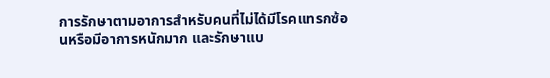การรักษาตามอาการสำหรับคนที่ไม่ได้มีโรคแทรกซ้อนหรือมีอาการหนักมาก และรักษาแบ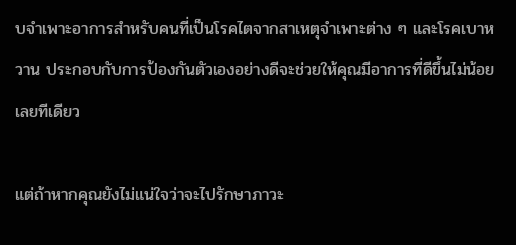บจำเพาะอาการสำหรับคนที่เป็นโรคไตจากสาเหตุจำเพาะต่าง ๆ และโรคเบาหวาน ประกอบกับการป้องกันตัวเองอย่างดีจะช่วยให้คุณมีอาการที่ดีขึ้นไม่น้อยเลยทีเดียว

แต่ถ้าหากคุณยังไม่แน่ใจว่าจะไปรักษาภาวะ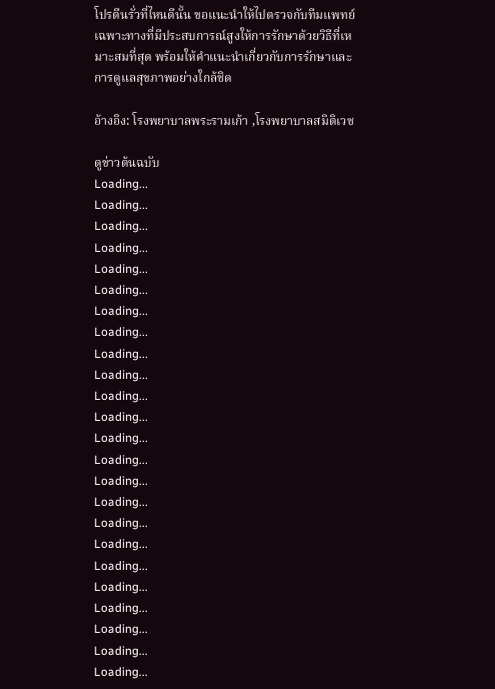โปรตีนรั่วที่ไหนดีนั้น ขอแนะนำให้ไปตรวจกับทีมแพทย์เฉพาะทางที่มีประสบการณ์สูงให้การรักษาด้วยวิธีที่เหมาะสมที่สุด พร้อมให้คำแนะนำเกี่ยวกับการรักษาและการดูแลสุขภาพอย่างใกล้ชิด

อ้างอิง: โรงพยาบาลพระรามเก้า ,โรงพยาบาลสมิติเวช

ดูข่าวต้นฉบับ
Loading...
Loading...
Loading...
Loading...
Loading...
Loading...
Loading...
Loading...
Loading...
Loading...
Loading...
Loading...
Loading...
Loading...
Loading...
Loading...
Loading...
Loading...
Loading...
Loading...
Loading...
Loading...
Loading...
Loading...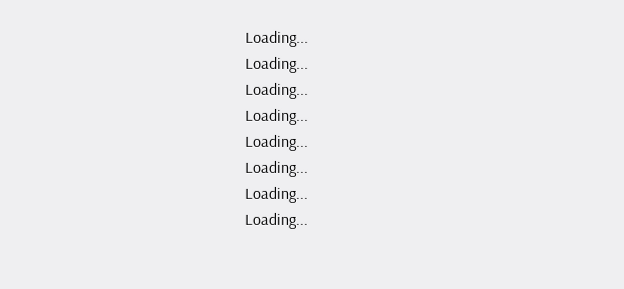Loading...
Loading...
Loading...
Loading...
Loading...
Loading...
Loading...
Loading...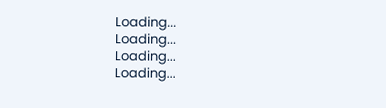Loading...
Loading...
Loading...
Loading...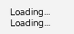Loading...
Loading...